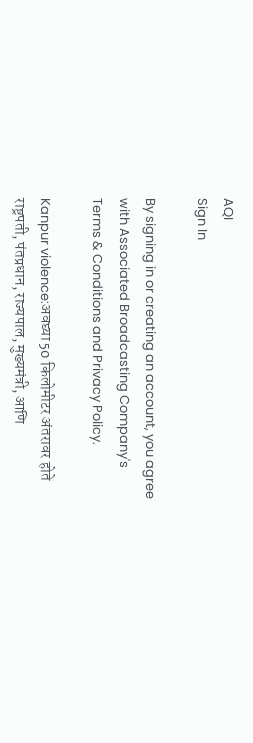AQI
Sign In

By signing in or creating an account, you agree with Associated Broadcasting Company's Terms & Conditions and Privacy Policy.

Kanpur violence:अवघ्या 50 किलोमीटर अंतरावर होते राष्ट्रपती, पंतप्रधान, राज्यपाल, मुख्यमंत्री, आणि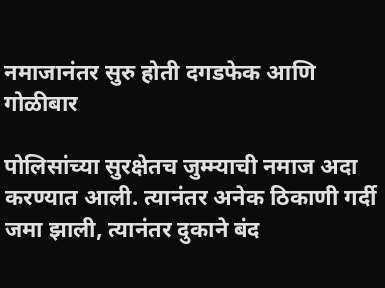नमाजानंतर सुरु होती दगडफेक आणि गोळीबार

पोलिसांच्या सुरक्षेतच जुम्म्याची नमाज अदा करण्यात आली. त्यानंतर अनेक ठिकाणी गर्दी जमा झाली, त्यानंतर दुकाने बंद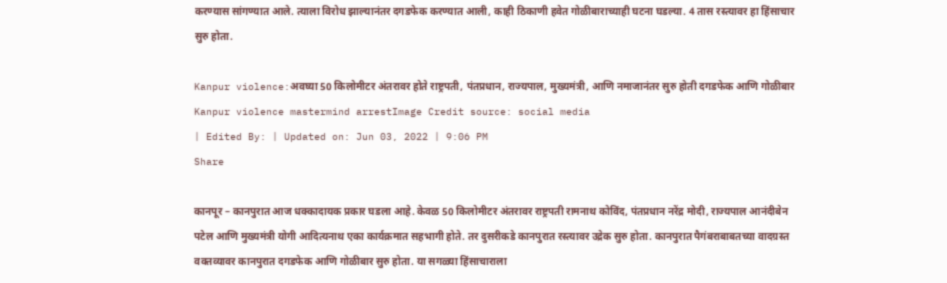करण्यास सांगण्यात आले. त्याला विरोध झाल्यानंतर दगडफेक करण्यात आली, काही ठिकाणी हवेत गोळीबाराच्याही घटना घडल्या. 4 तास रस्त्यावर हा हिंसाचार सुरु होता.

Kanpur violence:अवघ्या 50 किलोमीटर अंतरावर होते राष्ट्रपती, पंतप्रधान, राज्यपाल, मुख्यमंत्री, आणि नमाजानंतर सुरु होती दगडफेक आणि गोळीबार
Kanpur violence mastermind arrestImage Credit source: social media
| Edited By: | Updated on: Jun 03, 2022 | 9:06 PM
Share

कानपूर – कानपुरात आज धक्कादायक प्रकार घडला आहे. केवळ 50 किलोमीटर अंतरावर राष्ट्रपती रामनाथ कोविंद, पंतप्रधान नरेंद्र मोदी, राज्यपाल आनंदीबेन पटेल आणि मुख्यमंत्री योगी आदित्यनाथ एका कार्यक्रमात सहभागी होते. तर दुसरीकडे कानपुरात रस्त्यावर उद्रेक सुरु होता. कानपुरात पैगंबराबाबतच्या वादग्रस्त वक्तव्यावर कानपुरात दगडफेक आणि गोळीबार सुरु होता. या सगळ्या हिंसाचाराला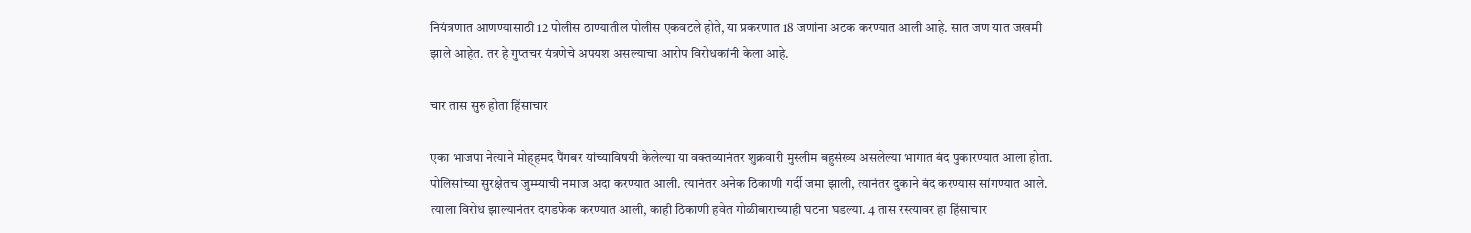नियंत्रणात आणण्यासाठी 12 पोलीस ठाण्यातील पोलीस एकवटले होते, या प्रकरणात 18 जणांना अटक करण्यात आली आहे. सात जण यात जखमी झाले आहेत. तर हे गुप्तचर यंत्रणेचे अपयश असल्याचा आरोप विरोधकांनी केला आहे.

चार तास सुरु होता हिंसाचार

एका भाजपा नेत्याने मोह्हमद पैंगबर यांच्याविषयी केलेल्या या वक्तव्यानंतर शुक्रवारी मुस्लीम बहुसंख्य असलेल्या भागात बंद पुकारण्यात आला होता. पोलिसांच्या सुरक्षेतच जुम्म्याची नमाज अदा करण्यात आली. त्यानंतर अनेक ठिकाणी गर्दी जमा झाली, त्यानंतर दुकाने बंद करण्यास सांगण्यात आले. त्याला विरोध झाल्यानंतर दगडफेक करण्यात आली, काही ठिकाणी हवेत गोळीबाराच्याही घटना घडल्या. 4 तास रस्त्यावर हा हिंसाचार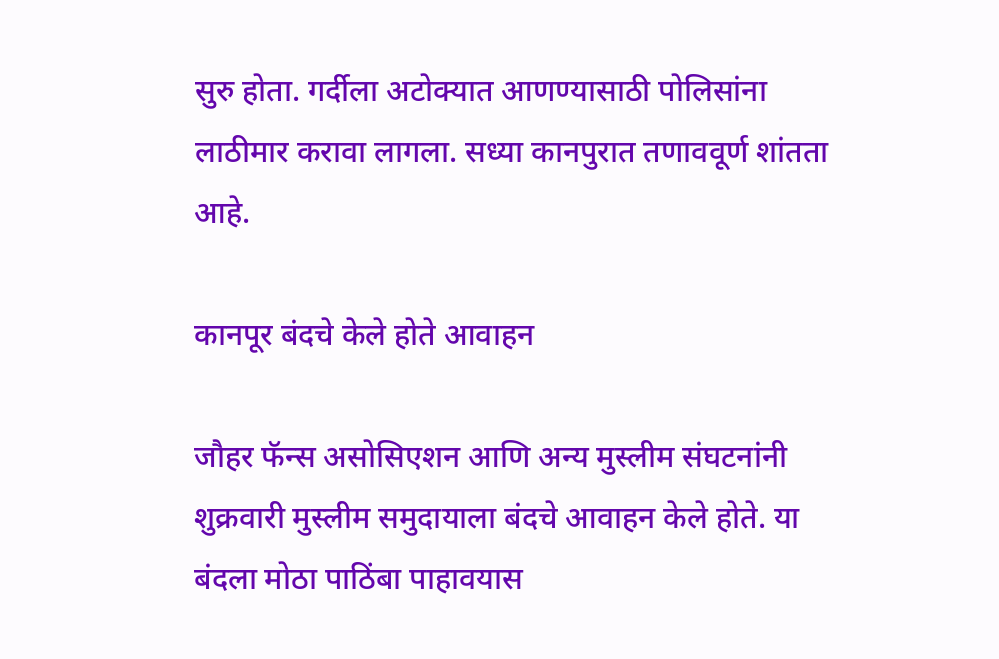सुरु होता. गर्दीला अटोक्यात आणण्यासाठी पोलिसांना लाठीमार करावा लागला. सध्या कानपुरात तणाववूर्ण शांतता आहे.

कानपूर बंदचे केले होते आवाहन

जौहर फॅन्स असोसिएशन आणि अन्य मुस्लीम संघटनांनी शुक्रवारी मुस्लीम समुदायाला बंदचे आवाहन केले होते. या बंदला मोठा पाठिंबा पाहावयास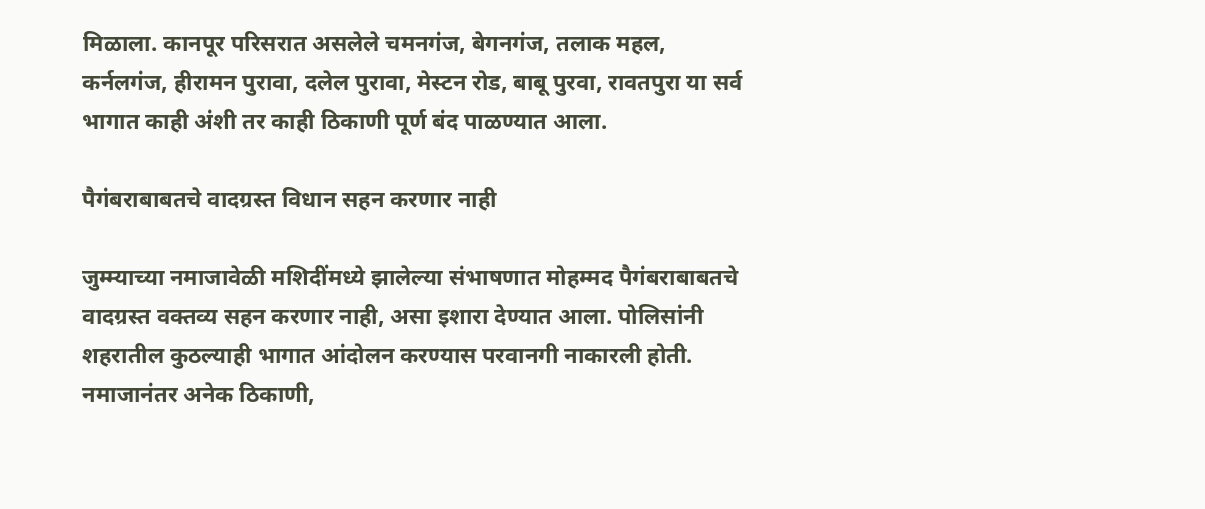मिळाला. कानपूर परिसरात असलेले चमनगंज, बेगनगंज, तलाक महल, कर्नलगंज, हीरामन पुरावा, दलेल पुरावा, मेस्टन रोड, बाबू पुरवा, रावतपुरा या सर्व भागात काही अंशी तर काही ठिकाणी पूर्ण बंद पाळण्यात आला.

पैगंबराबाबतचे वादग्रस्त विधान सहन करणार नाही

जुम्म्याच्या नमाजावेळी मशिदींमध्ये झालेल्या संभाषणात मोहम्मद पैगंबराबाबतचे वादग्रस्त वक्तव्य सहन करणार नाही, असा इशारा देण्यात आला. पोलिसांनी शहरातील कुठल्याही भागात आंदोलन करण्यास परवानगी नाकारली होती. नमाजानंतर अनेक ठिकाणी,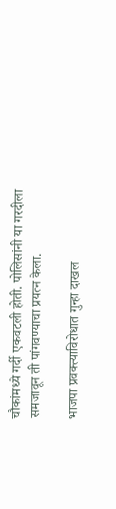चौकांमध्ये गर्दी एकवटली होती. पोलिसांनी या गरदीला समजावून ती पांगवण्याचा प्रयत्न केला.

भाजपा प्रवक्त्याविरोधात गुन्हा दाखल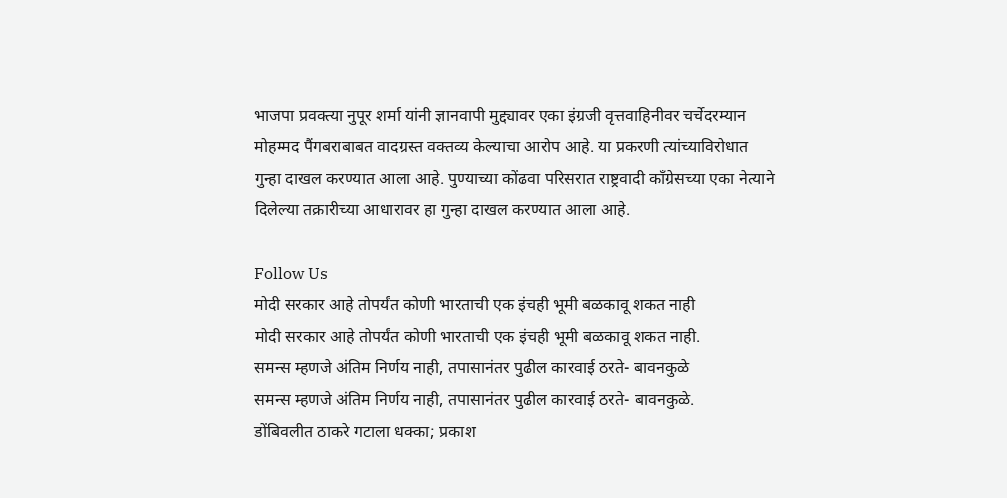भाजपा प्रवक्त्या नुपूर शर्मा यांनी ज्ञानवापी मुद्द्यावर एका इंग्रजी वृत्तवाहिनीवर चर्चेदरम्यान मोहम्मद पैंगबराबाबत वादग्रस्त वक्तव्य केल्याचा आरोप आहे. या प्रकरणी त्यांच्याविरोधात गुन्हा दाखल करण्यात आला आहे. पुण्याच्या कोंढवा परिसरात राष्ट्रवादी काँग्रेसच्या एका नेत्याने दिलेल्या तक्रारीच्या आधारावर हा गुन्हा दाखल करण्यात आला आहे.

Follow Us
मोदी सरकार आहे तोपर्यंत कोणी भारताची एक इंचही भूमी बळकावू शकत नाही
मोदी सरकार आहे तोपर्यंत कोणी भारताची एक इंचही भूमी बळकावू शकत नाही.
समन्स म्हणजे अंतिम निर्णय नाही, तपासानंतर पुढील कारवाई ठरते- बावनकुळे
समन्स म्हणजे अंतिम निर्णय नाही, तपासानंतर पुढील कारवाई ठरते- बावनकुळे.
डोंबिवलीत ठाकरे गटाला धक्का; प्रकाश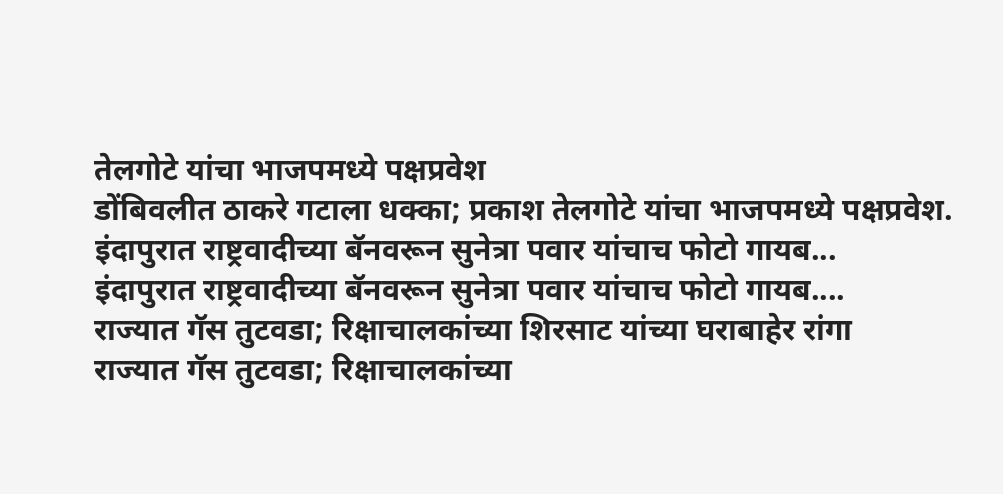तेलगोटे यांचा भाजपमध्ये पक्षप्रवेश
डोंबिवलीत ठाकरे गटाला धक्का; प्रकाश तेलगोटे यांचा भाजपमध्ये पक्षप्रवेश.
इंदापुरात राष्ट्रवादीच्या बॅनवरून सुनेत्रा पवार यांचाच फोटो गायब...
इंदापुरात राष्ट्रवादीच्या बॅनवरून सुनेत्रा पवार यांचाच फोटो गायब....
राज्यात गॅस तुटवडा; रिक्षाचालकांच्या शिरसाट यांच्या घराबाहेर रांगा
राज्यात गॅस तुटवडा; रिक्षाचालकांच्या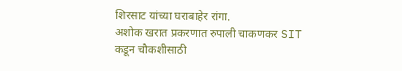शिरसाट यांच्या घराबाहेर रांगा.
अशोक खरात प्रकरणात रुपाली चाकणकर SIT कडून चौकशीसाठी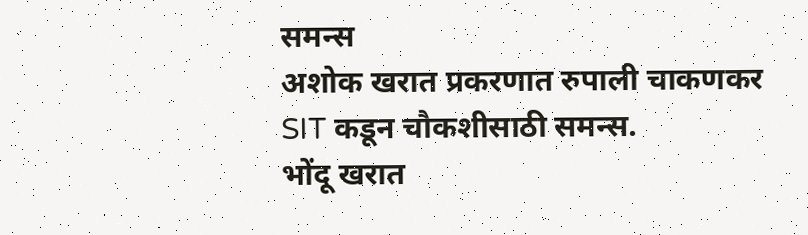समन्स
अशोक खरात प्रकरणात रुपाली चाकणकर SIT कडून चौकशीसाठी समन्स.
भोंदू खरात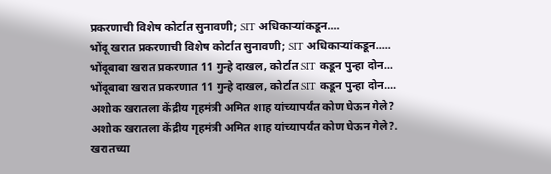प्रकरणाची विशेष कोर्टात सुनावणी; SIT अधिकाऱ्यांकडून....
भोंदू खरात प्रकरणाची विशेष कोर्टात सुनावणी; SIT अधिकाऱ्यांकडून.....
भोंदूबाबा खरात प्रकरणात 11 गुन्हे दाखल, कोर्टात SIT कडून पुन्हा दोन...
भोंदूबाबा खरात प्रकरणात 11 गुन्हे दाखल, कोर्टात SIT कडून पुन्हा दोन....
अशोक खरातला केंद्रीय गृहमंत्री अमित शाह यांच्यापर्यंत कोण घेऊन गेले?
अशोक खरातला केंद्रीय गृहमंत्री अमित शाह यांच्यापर्यंत कोण घेऊन गेले?.
खरातच्या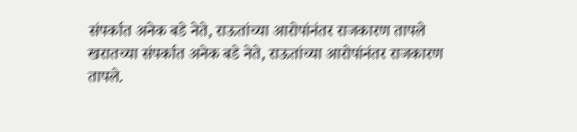संपर्कात अनेक बडे नेते, राऊतांच्या आरोपांनंतर राजकारण तापले
खरातच्या संपर्कात अनेक बडे नेते, राऊतांच्या आरोपांनंतर राजकारण तापले.